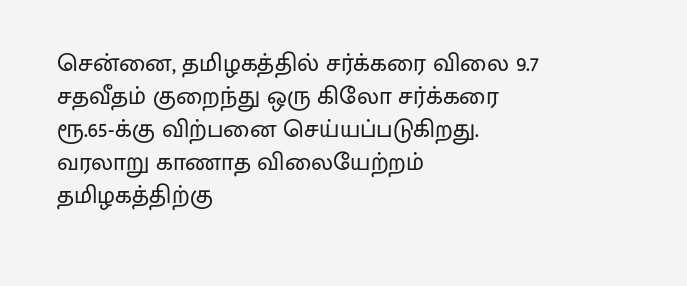சென்னை, தமிழகத்தில் சர்க்கரை விலை 9.7 சதவீதம் குறைந்து ஒரு கிலோ சர்க்கரை ரூ.65-க்கு விற்பனை செய்யப்படுகிறது. வரலாறு காணாத விலையேற்றம் தமிழகத்திற்கு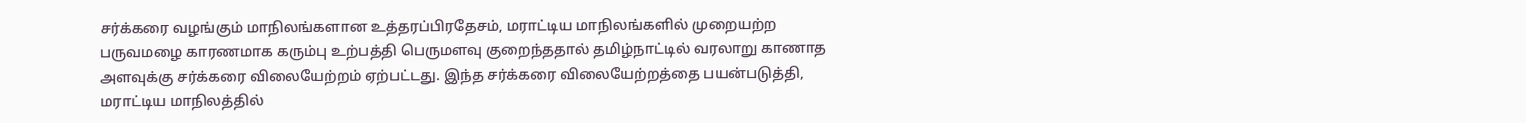சர்க்கரை வழங்கும் மாநிலங்களான உத்தரப்பிரதேசம், மராட்டிய மாநிலங்களில் முறையற்ற பருவமழை காரணமாக கரும்பு உற்பத்தி பெருமளவு குறைந்ததால் தமிழ்நாட்டில் வரலாறு காணாத அளவுக்கு சர்க்கரை விலையேற்றம் ஏற்பட்டது. இந்த சர்க்கரை விலையேற்றத்தை பயன்படுத்தி, மராட்டிய மாநிலத்தில்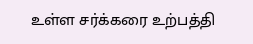உள்ள சர்க்கரை உற்பத்தி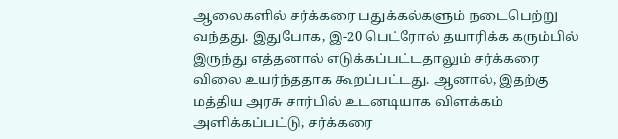ஆலைகளில் சர்க்கரை பதுக்கல்களும் நடைபெற்று வந்தது. இதுபோக, இ-20 பெட்ரோல் தயாரிக்க கரும்பில் இருந்து எத்தனால் எடுக்கப்பட்டதாலும் சர்க்கரை விலை உயர்ந்ததாக கூறப்பட்டது. ஆனால், இதற்கு மத்திய அரசு சார்பில் உடனடியாக விளக்கம் அளிக்கப்பட்டு, சர்க்கரை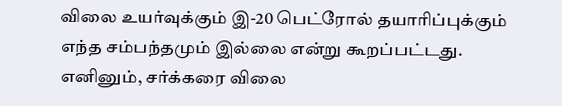விலை உயர்வுக்கும் இ-20 பெட்ரோல் தயாரிப்புக்கும் எந்த சம்பந்தமும் இல்லை என்று கூறப்பட்டது. எனினும், சர்க்கரை விலை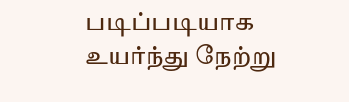படிப்படியாக உயர்ந்து நேற்று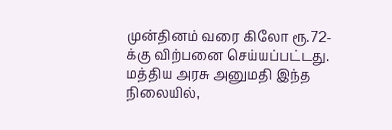முன்தினம் வரை கிலோ ரூ.72-க்கு விற்பனை செய்யப்பட்டது. மத்திய அரசு அனுமதி இந்த நிலையில்,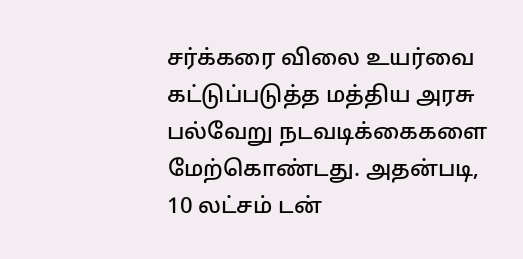சர்க்கரை விலை உயர்வை கட்டுப்படுத்த மத்திய அரசு பல்வேறு நடவடிக்கைகளை மேற்கொண்டது. அதன்படி, 10 லட்சம் டன்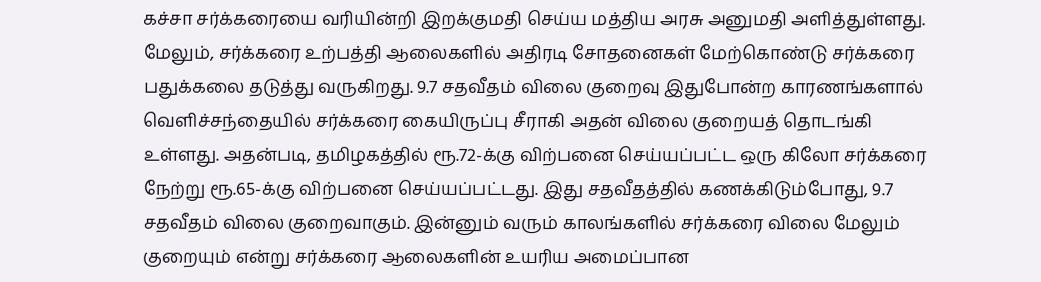கச்சா சர்க்கரையை வரியின்றி இறக்குமதி செய்ய மத்திய அரசு அனுமதி அளித்துள்ளது. மேலும், சர்க்கரை உற்பத்தி ஆலைகளில் அதிரடி சோதனைகள் மேற்கொண்டு சர்க்கரை பதுக்கலை தடுத்து வருகிறது. 9.7 சதவீதம் விலை குறைவு இதுபோன்ற காரணங்களால் வெளிச்சந்தையில் சர்க்கரை கையிருப்பு சீராகி அதன் விலை குறையத் தொடங்கி உள்ளது. அதன்படி, தமிழகத்தில் ரூ.72-க்கு விற்பனை செய்யப்பட்ட ஒரு கிலோ சர்க்கரை நேற்று ரூ.65-க்கு விற்பனை செய்யப்பட்டது. இது சதவீதத்தில் கணக்கிடும்போது, 9.7 சதவீதம் விலை குறைவாகும். இன்னும் வரும் காலங்களில் சர்க்கரை விலை மேலும் குறையும் என்று சர்க்கரை ஆலைகளின் உயரிய அமைப்பான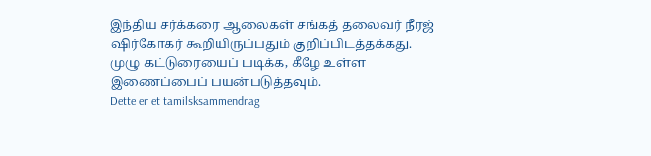இந்திய சர்க்கரை ஆலைகள் சங்கத் தலைவர் நீரஜ் ஷிர்கோகர் கூறியிருப்பதும் குறிப்பிடத்தக்கது. முழு கட்டுரையைப் படிக்க, கீழே உள்ள இணைப்பைப் பயன்படுத்தவும்.
Dette er et tamilsksammendrag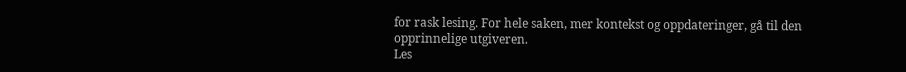for rask lesing. For hele saken, mer kontekst og oppdateringer, gå til den opprinnelige utgiveren.
Les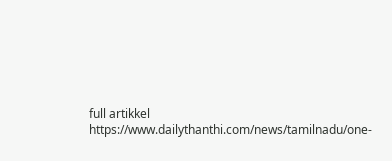full artikkel
https://www.dailythanthi.com/news/tamilnadu/one-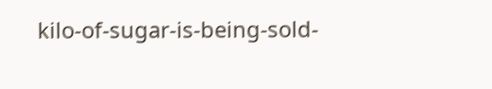kilo-of-sugar-is-being-sold-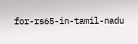for-rs65-in-tamil-nadu